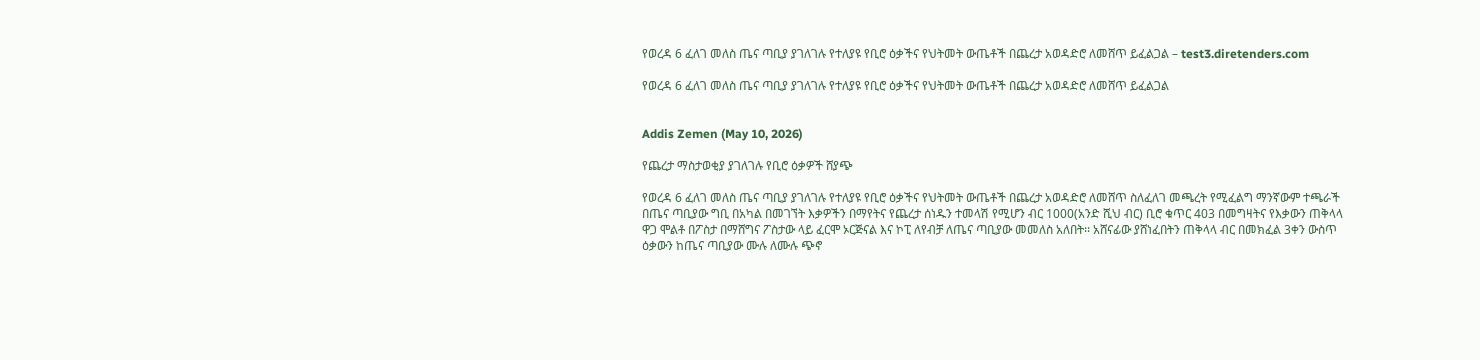የወረዳ 6 ፈለገ መለስ ጤና ጣቢያ ያገለገሉ የተለያዩ የቢሮ ዕቃችና የህትመት ውጤቶች በጨረታ አወዳድሮ ለመሸጥ ይፈልጋል – test3.diretenders.com

የወረዳ 6 ፈለገ መለስ ጤና ጣቢያ ያገለገሉ የተለያዩ የቢሮ ዕቃችና የህትመት ውጤቶች በጨረታ አወዳድሮ ለመሸጥ ይፈልጋል


Addis Zemen (May 10, 2026)

የጨረታ ማስታወቂያ ያገለገሉ የቢሮ ዕቃዎች ሸያጭ

የወረዳ 6 ፈለገ መለስ ጤና ጣቢያ ያገለገሉ የተለያዩ የቢሮ ዕቃችና የህትመት ውጤቶች በጨረታ አወዳድሮ ለመሸጥ ስለፈለገ መጫረት የሚፈልግ ማንኛውም ተጫራች በጤና ጣቢያው ግቢ በአካል በመገኘት እቃዎችን በማየትና የጨረታ ሰነዱን ተመላሽ የሚሆን ብር 1000(አንድ ሺህ ብር) ቢሮ ቁጥር 403 በመግዛትና የእቃውን ጠቅላላ ዋጋ ሞልቶ በፖስታ በማሸግና ፖስታው ላይ ፈርሞ ኦርጅናል እና ኮፒ ለየብቻ ለጤና ጣቢያው መመለስ አለበት፡፡ አሸናፊው ያሸነፈበትን ጠቅላላ ብር በመክፈል 3ቀን ውስጥ ዕቃውን ከጤና ጣቢያው ሙሉ ለሙሉ ጭኖ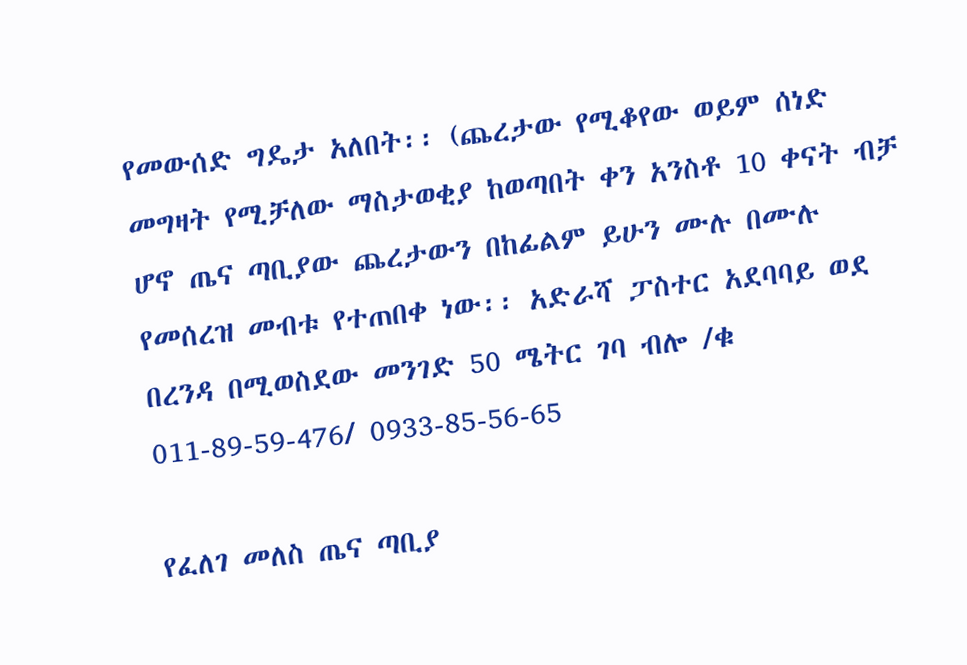የመውሰድ ግዴታ አለበት፡፡ (ጨረታው የሚቆየው ወይም ሰነድ መግዛት የሚቻለው ማስታወቂያ ከወጣበት ቀን አንስቶ 10 ቀናት ብቻ ሆኖ ጤና ጣቢያው ጨረታውን በከፊልም ይሁን ሙሉ በሙሉ የመሰረዝ መብቱ የተጠበቀ ነው፡፡ አድራሻ ፓስተር አደባባይ ወደ በረንዳ በሚወስደው መንገድ 50 ሜትር ገባ ብሎ /ቁ 011-89-59-476/ 0933-85-56-65

የፈለገ መለስ ጤና ጣቢያ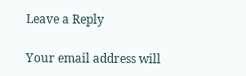Leave a Reply

Your email address will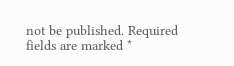not be published. Required fields are marked *